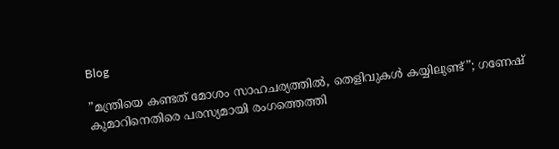Blog

”മന്ത്രിയെ കണ്ടത് മോശം സാഹചര്യത്തിൽ, തെളിവുകൾ കയ്യിലുണ്ട്”; ഗണേഷ് കുമാറിനെതിരെ പരസ്യമായി രംഗത്തെത്തി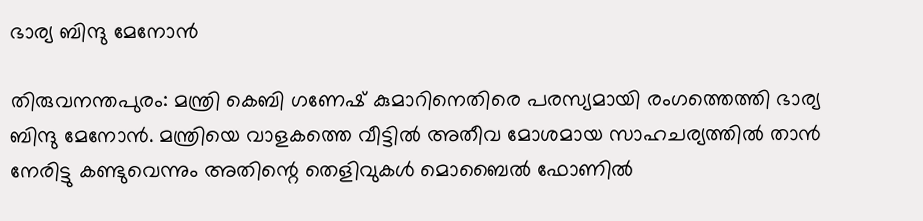ഭാര്യ ബിന്ദു മേനോൻ

തിരുവനന്തപുരം: മന്ത്രി കെബി ഗണേഷ് കുമാറിനെതിരെ പരസ്യമായി രംഗത്തെത്തി ഭാര്യ ബിന്ദു മേനോൻ. മന്ത്രിയെ വാളകത്തെ വീട്ടിൽ അതീവ മോശമായ സാഹചര്യത്തിൽ താൻ നേരിട്ടു കണ്ടുവെന്നും അതിന്റെ തെളിവുകൾ മൊബൈൽ ഫോണിൽ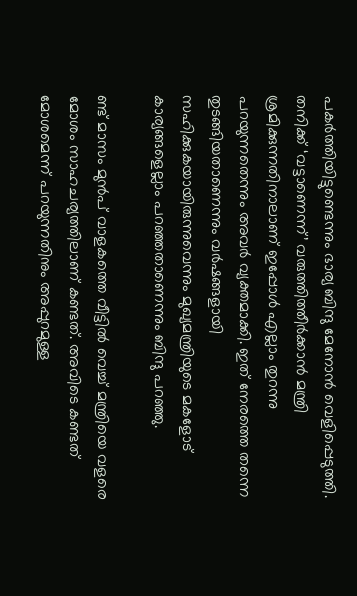പകർത്തിയിട്ടുണ്ടെന്നും ഭാര്യ ബിന്ദു മേനോൻ വെളിപ്പെടുത്തി. തനിക്ക് ‘വട്ടാണെന്ന്’ വരുത്തിത്തീർക്കാൻ മന്ത്രി ശ്രമിക്കുന്നതിനാലാണ് ഇപ്പോൾ എല്ലാം തുറന്നു പറയുന്നതെന്നും അവർ വ്യക്തമാക്കി. ഇത് നേരത്തെ തന്നെ തുടങ്ങിയതാണെന്നും വര്‍ഷങ്ങളായി സഹിക്കുകയായിരുന്നുവെന്നും മുഖ്യമന്ത്രിയുടെ മകളോട് കാര്യങ്ങളെല്ലാം പറഞ്ഞതാണെന്നും ബിന്ദു പറഞ്ഞു.

ണ്ട് മാസം മുൻപ് വാളകത്തെ വീട്ടിൽ വെച്ച് മന്ത്രിയെ വളരെ മോശം സാഹചര്യത്തിലാണ് കണ്ടത്. അവിടെ കണ്ടത് മോശമെന്ന് പറയുന്നതിനും അപ്പുറമുള്ള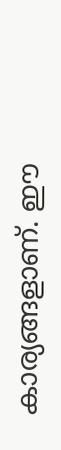കാര്യങ്ങളാണ്. ഈ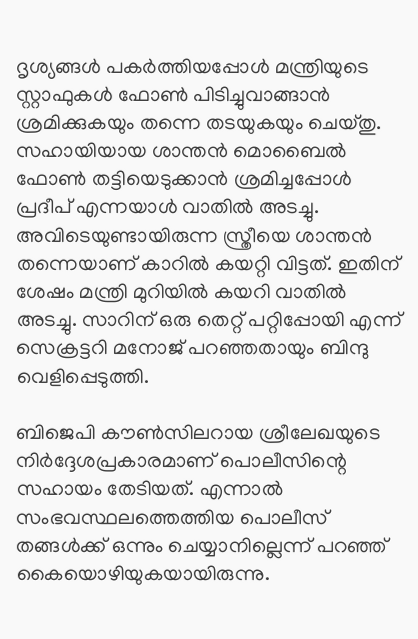ദൃശ്യങ്ങൾ പകർത്തിയപ്പോൾ മന്ത്രിയുടെ സ്റ്റാഫുകൾ ഫോൺ പിടിച്ചുവാങ്ങാൻ ശ്രമിക്കുകയും തന്നെ തടയുകയും ചെയ്തു. സഹായിയായ ശാന്തൻ മൊബൈൽ ഫോൺ തട്ടിയെടുക്കാൻ ശ്രമിച്ചപ്പോൾ പ്രദീപ് എന്നയാൾ വാതിൽ അടച്ചു. അവിടെയുണ്ടായിരുന്ന സ്ത്രീയെ ശാന്തൻ തന്നെയാണ് കാറിൽ കയറ്റി വിട്ടത്. ഇതിന് ശേഷം മന്ത്രി മുറിയിൽ കയറി വാതിൽ അടച്ചു. സാറിന് ഒരു തെറ്റ് പറ്റിപ്പോയി എന്ന് സെക്രട്ടറി മനോജ് പറഞ്ഞതായും ബിന്ദു വെളിപ്പെടുത്തി.

ബിജെപി കൗൺസിലറായ ശ്രീലേഖയുടെ നിർദ്ദേശപ്രകാരമാണ് പൊലീസിന്റെ സഹായം തേടിയത്. എന്നാൽ സംഭവസ്ഥലത്തെത്തിയ പൊലീസ് തങ്ങൾക്ക് ഒന്നും ചെയ്യാനില്ലെന്ന് പറഞ്ഞ് കൈയൊഴിയുകയായിരുന്നു.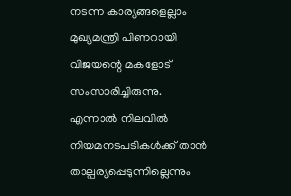നടന്ന കാര്യങ്ങളെല്ലാം മുഖ്യമന്ത്രി പിണറായി വിജയന്റെ മകളോട് സംസാരിച്ചിരുന്നു. എന്നാൽ നിലവിൽ നിയമനടപടികൾക്ക് താൻ താല്പര്യപ്പെടുന്നില്ലെന്നും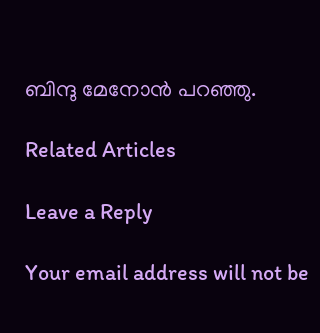ബിന്ദു മേനോൻ പറഞ്ഞു.

Related Articles

Leave a Reply

Your email address will not be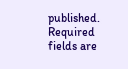published. Required fields are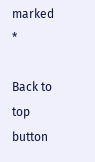marked *

Back to top button